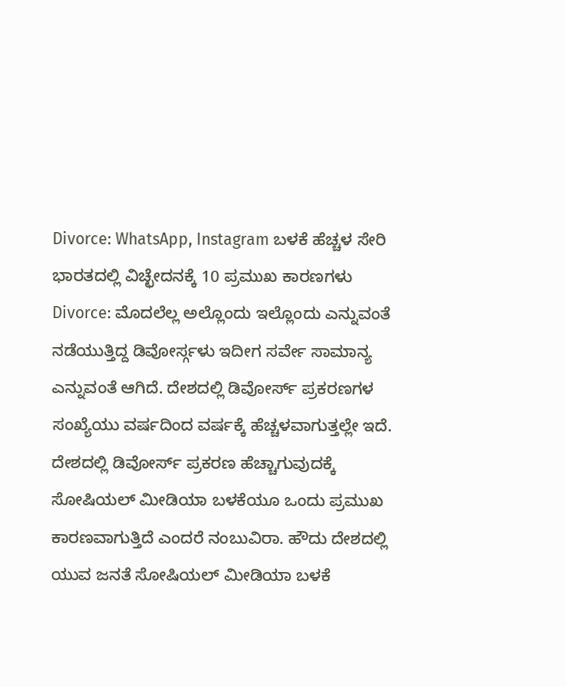Divorce: WhatsApp, Instagram ಬಳಕೆ ಹೆಚ್ಚಳ ಸೇರಿ ಭಾರತದಲ್ಲಿ ವಿಚ್ಛೇದನಕ್ಕೆ 10 ಪ್ರಮುಖ ಕಾರಣಗಳು
Divorce: ಮೊದಲೆಲ್ಲ ಅಲ್ಲೊಂದು ಇಲ್ಲೊಂದು ಎನ್ನುವಂತೆ ನಡೆಯುತ್ತಿದ್ದ ಡಿವೋರ್ಸ್ಗಳು ಇದೀಗ ಸರ್ವೇ ಸಾಮಾನ್ಯ ಎನ್ನುವಂತೆ ಆಗಿದೆ. ದೇಶದಲ್ಲಿ ಡಿವೋರ್ಸ್ ಪ್ರಕರಣಗಳ ಸಂಖ್ಯೆಯು ವರ್ಷದಿಂದ ವರ್ಷಕ್ಕೆ ಹೆಚ್ಚಳವಾಗುತ್ತಲ್ಲೇ ಇದೆ. ದೇಶದಲ್ಲಿ ಡಿವೋರ್ಸ್ ಪ್ರಕರಣ ಹೆಚ್ಚಾಗುವುದಕ್ಕೆ ಸೋಷಿಯಲ್ ಮೀಡಿಯಾ ಬಳಕೆಯೂ ಒಂದು ಪ್ರಮುಖ ಕಾರಣವಾಗುತ್ತಿದೆ ಎಂದರೆ ನಂಬುವಿರಾ. ಹೌದು ದೇಶದಲ್ಲಿ ಯುವ ಜನತೆ ಸೋಷಿಯಲ್ ಮೀಡಿಯಾ ಬಳಕೆ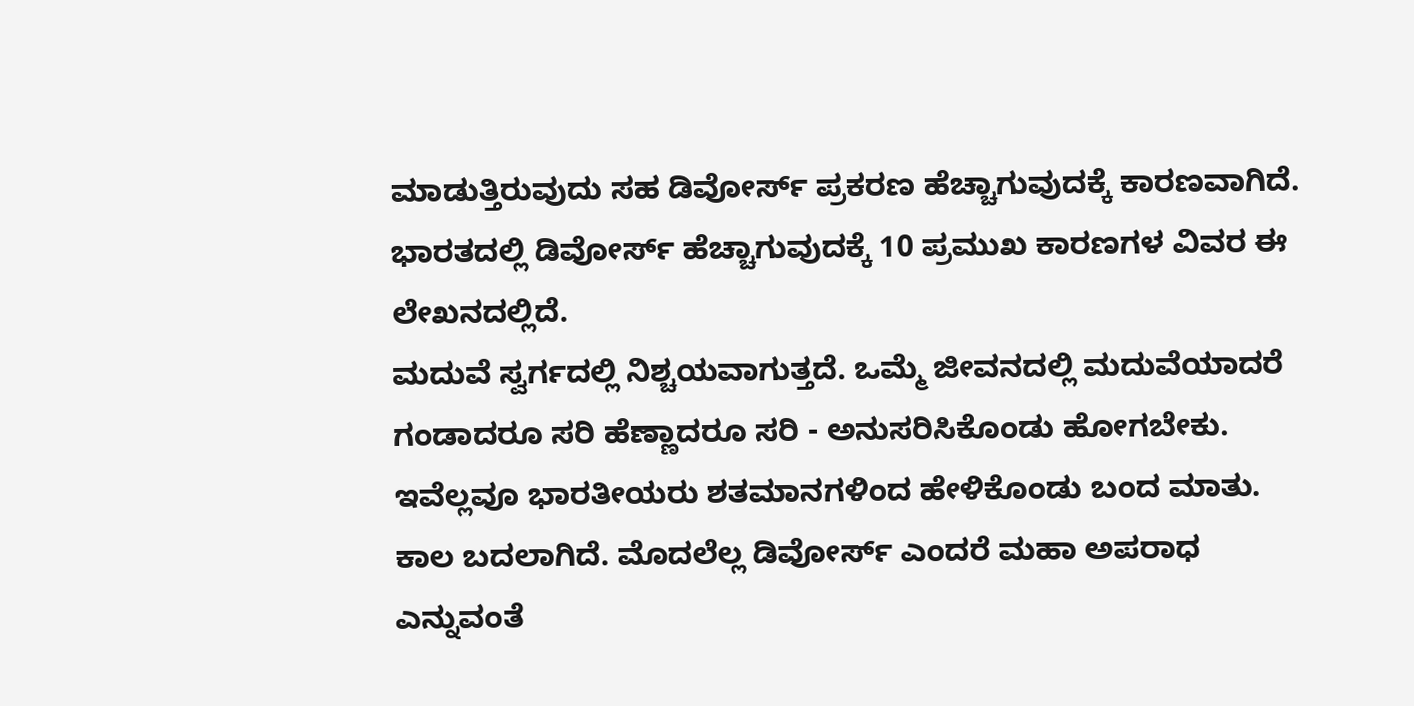ಮಾಡುತ್ತಿರುವುದು ಸಹ ಡಿವೋರ್ಸ್ ಪ್ರಕರಣ ಹೆಚ್ಚಾಗುವುದಕ್ಕೆ ಕಾರಣವಾಗಿದೆ. ಭಾರತದಲ್ಲಿ ಡಿವೋರ್ಸ್ ಹೆಚ್ಚಾಗುವುದಕ್ಕೆ 10 ಪ್ರಮುಖ ಕಾರಣಗಳ ವಿವರ ಈ ಲೇಖನದಲ್ಲಿದೆ.
ಮದುವೆ ಸ್ವರ್ಗದಲ್ಲಿ ನಿಶ್ಚಯವಾಗುತ್ತದೆ. ಒಮ್ಮೆ ಜೀವನದಲ್ಲಿ ಮದುವೆಯಾದರೆ ಗಂಡಾದರೂ ಸರಿ ಹೆಣ್ಣಾದರೂ ಸರಿ - ಅನುಸರಿಸಿಕೊಂಡು ಹೋಗಬೇಕು. ಇವೆಲ್ಲವೂ ಭಾರತೀಯರು ಶತಮಾನಗಳಿಂದ ಹೇಳಿಕೊಂಡು ಬಂದ ಮಾತು. ಕಾಲ ಬದಲಾಗಿದೆ. ಮೊದಲೆಲ್ಲ ಡಿವೋರ್ಸ್ ಎಂದರೆ ಮಹಾ ಅಪರಾಧ ಎನ್ನುವಂತೆ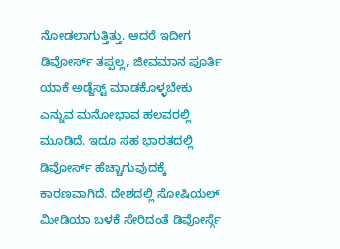ನೋಡಲಾಗುತ್ತಿತ್ತು. ಆದರೆ ಇದೀಗ ಡಿವೋರ್ಸ್ ತಪ್ಪಲ್ಲ, ಜೀವಮಾನ ಪೂರ್ತಿ ಯಾಕೆ ಅಡ್ಜೆಸ್ಟ್ ಮಾಡಕೊಳ್ಳಬೇಕು ಎನ್ನುವ ಮನೋಭಾವ ಹಲವರಲ್ಲಿ ಮೂಡಿದೆ. ಇದೂ ಸಹ ಭಾರತದಲ್ಲಿ ಡಿವೋರ್ಸ್ ಹೆಚ್ಚಾಗುವುದಕ್ಕೆ ಕಾರಣವಾಗಿದೆ. ದೇಶದಲ್ಲಿ ಸೋಷಿಯಲ್ ಮೀಡಿಯಾ ಬಳಕೆ ಸೇರಿದಂತೆ ಡಿವೋರ್ಸ್ಗೆ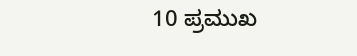10 ಪ್ರಮುಖ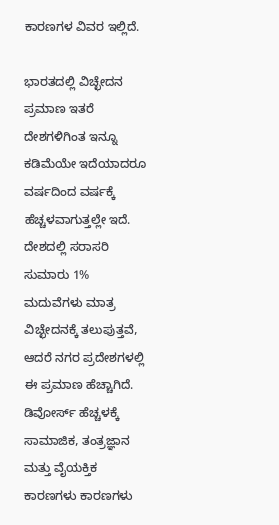ಕಾರಣಗಳ ವಿವರ ಇಲ್ಲಿದೆ.

ಭಾರತದಲ್ಲಿ ವಿಚ್ಛೇದನ ಪ್ರಮಾಣ ಇತರೆ ದೇಶಗಳಿಗಿಂತ ಇನ್ನೂ ಕಡಿಮೆಯೇ ಇದೆಯಾದರೂ ವರ್ಷದಿಂದ ವರ್ಷಕ್ಕೆ ಹೆಚ್ಚಳವಾಗುತ್ತಲ್ಲೇ ಇದೆ. ದೇಶದಲ್ಲಿ ಸರಾಸರಿ ಸುಮಾರು 1% ಮದುವೆಗಳು ಮಾತ್ರ ವಿಚ್ಛೇದನಕ್ಕೆ ತಲುಪುತ್ತವೆ, ಆದರೆ ನಗರ ಪ್ರದೇಶಗಳಲ್ಲಿ ಈ ಪ್ರಮಾಣ ಹೆಚ್ಚಾಗಿದೆ. ಡಿವೋರ್ಸ್ ಹೆಚ್ಚಳಕ್ಕೆ ಸಾಮಾಜಿಕ, ತಂತ್ರಜ್ಞಾನ ಮತ್ತು ವೈಯಕ್ತಿಕ ಕಾರಣಗಳು ಕಾರಣಗಳು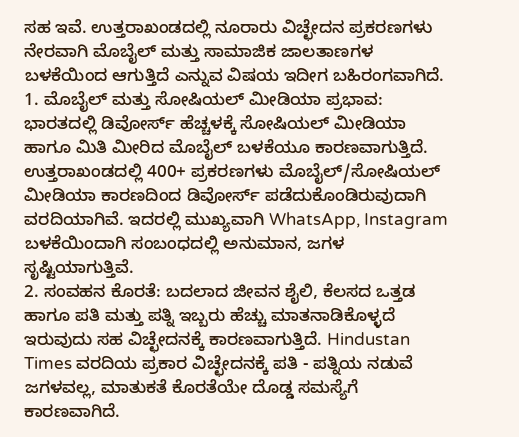ಸಹ ಇವೆ. ಉತ್ತರಾಖಂಡದಲ್ಲಿ ನೂರಾರು ವಿಚ್ಛೇದನ ಪ್ರಕರಣಗಳು ನೇರವಾಗಿ ಮೊಬೈಲ್ ಮತ್ತು ಸಾಮಾಜಿಕ ಜಾಲತಾಣಗಳ ಬಳಕೆಯಿಂದ ಆಗುತ್ತಿದೆ ಎನ್ನುವ ವಿಷಯ ಇದೀಗ ಬಹಿರಂಗವಾಗಿದೆ.
1. ಮೊಬೈಲ್ ಮತ್ತು ಸೋಷಿಯಲ್ ಮೀಡಿಯಾ ಪ್ರಭಾವ: ಭಾರತದಲ್ಲಿ ಡಿವೋರ್ಸ್ ಹೆಚ್ಚಳಕ್ಕೆ ಸೋಷಿಯಲ್ ಮೀಡಿಯಾ ಹಾಗೂ ಮಿತಿ ಮೀರಿದ ಮೊಬೈಲ್ ಬಳಕೆಯೂ ಕಾರಣವಾಗುತ್ತಿದೆ. ಉತ್ತರಾಖಂಡದಲ್ಲಿ 400+ ಪ್ರಕರಣಗಳು ಮೊಬೈಲ್/ಸೋಷಿಯಲ್ ಮೀಡಿಯಾ ಕಾರಣದಿಂದ ಡಿವೋರ್ಸ್ ಪಡೆದುಕೊಂಡಿರುವುದಾಗಿ ವರದಿಯಾಗಿವೆ. ಇದರಲ್ಲಿ ಮುಖ್ಯವಾಗಿ WhatsApp, Instagram ಬಳಕೆಯಿಂದಾಗಿ ಸಂಬಂಧದಲ್ಲಿ ಅನುಮಾನ, ಜಗಳ ಸೃಷ್ಟಿಯಾಗುತ್ತಿವೆ.
2. ಸಂವಹನ ಕೊರತೆ: ಬದಲಾದ ಜೀವನ ಶೈಲಿ, ಕೆಲಸದ ಒತ್ತಡ ಹಾಗೂ ಪತಿ ಮತ್ತು ಪತ್ನಿ ಇಬ್ಬರು ಹೆಚ್ಚು ಮಾತನಾಡಿಕೊಳ್ಳದೆ ಇರುವುದು ಸಹ ವಿಚ್ಛೇದನಕ್ಕೆ ಕಾರಣವಾಗುತ್ತಿದೆ. Hindustan Times ವರದಿಯ ಪ್ರಕಾರ ವಿಚ್ಛೇದನಕ್ಕೆ ಪತಿ - ಪತ್ನಿಯ ನಡುವೆ ಜಗಳವಲ್ಲ, ಮಾತುಕತೆ ಕೊರತೆಯೇ ದೊಡ್ಡ ಸಮಸ್ಯೆಗೆ ಕಾರಣವಾಗಿದೆ.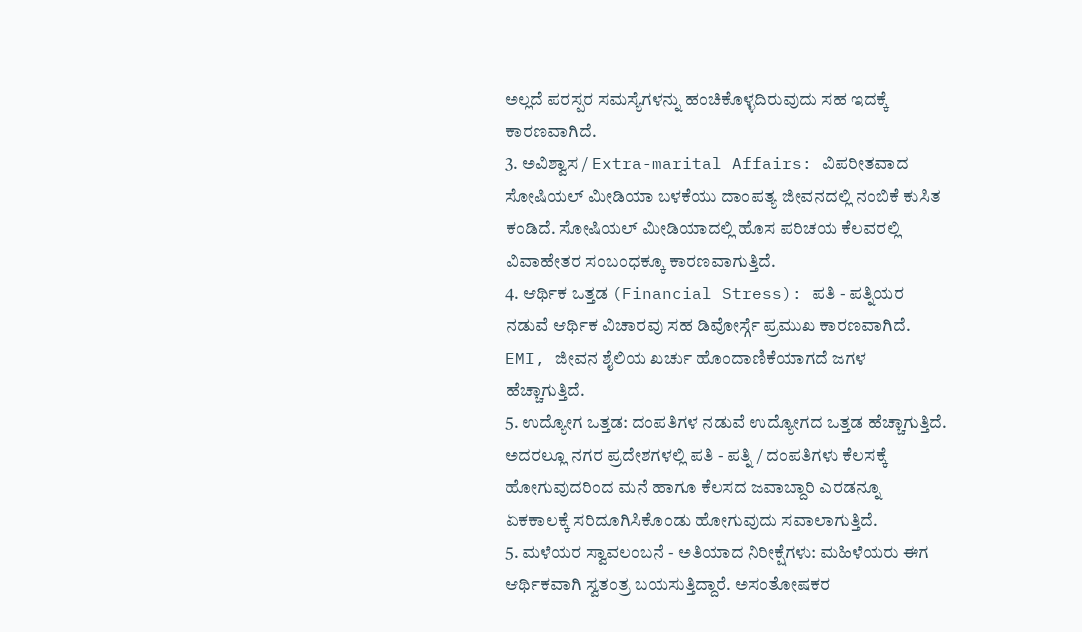ಅಲ್ಲದೆ ಪರಸ್ಪರ ಸಮಸ್ಯೆಗಳನ್ನು ಹಂಚಿಕೊಳ್ಳದಿರುವುದು ಸಹ ಇದಕ್ಕೆ ಕಾರಣವಾಗಿದೆ.
3. ಅವಿಶ್ವಾಸ / Extra-marital Affairs: ವಿಪರೀತವಾದ ಸೋಷಿಯಲ್ ಮೀಡಿಯಾ ಬಳಕೆಯು ದಾಂಪತ್ಯ ಜೀವನದಲ್ಲಿ ನಂಬಿಕೆ ಕುಸಿತ ಕಂಡಿದೆ. ಸೋಷಿಯಲ್ ಮೀಡಿಯಾದಲ್ಲಿ ಹೊಸ ಪರಿಚಯ ಕೆಲವರಲ್ಲಿ ವಿವಾಹೇತರ ಸಂಬಂಧಕ್ಕೂ ಕಾರಣವಾಗುತ್ತಿದೆ.
4. ಆರ್ಥಿಕ ಒತ್ತಡ (Financial Stress): ಪತಿ - ಪತ್ನಿಯರ ನಡುವೆ ಆರ್ಥಿಕ ವಿಚಾರವು ಸಹ ಡಿವೋರ್ಸ್ಗೆ ಪ್ರಮುಖ ಕಾರಣವಾಗಿದೆ. EMI, ಜೀವನ ಶೈಲಿಯ ಖರ್ಚು ಹೊಂದಾಣಿಕೆಯಾಗದೆ ಜಗಳ ಹೆಚ್ಚಾಗುತ್ತಿದೆ.
5. ಉದ್ಯೋಗ ಒತ್ತಡ: ದಂಪತಿಗಳ ನಡುವೆ ಉದ್ಯೋಗದ ಒತ್ತಡ ಹೆಚ್ಚಾಗುತ್ತಿದೆ. ಅದರಲ್ಲೂ ನಗರ ಪ್ರದೇಶಗಳಲ್ಲಿ ಪತಿ - ಪತ್ನಿ / ದಂಪತಿಗಳು ಕೆಲಸಕ್ಕೆ ಹೋಗುವುದರಿಂದ ಮನೆ ಹಾಗೂ ಕೆಲಸದ ಜವಾಬ್ದಾರಿ ಎರಡನ್ನೂ ಏಕಕಾಲಕ್ಕೆ ಸರಿದೂಗಿಸಿಕೊಂಡು ಹೋಗುವುದು ಸವಾಲಾಗುತ್ತಿದೆ.
5. ಮಳೆಯರ ಸ್ವಾವಲಂಬನೆ - ಅತಿಯಾದ ನಿರೀಕ್ಷೆಗಳು: ಮಹಿಳೆಯರು ಈಗ ಆರ್ಥಿಕವಾಗಿ ಸ್ವತಂತ್ರ ಬಯಸುತ್ತಿದ್ದಾರೆ. ಅಸಂತೋಷಕರ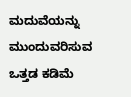ಮದುವೆಯನ್ನು ಮುಂದುವರಿಸುವ ಒತ್ತಡ ಕಡಿಮೆ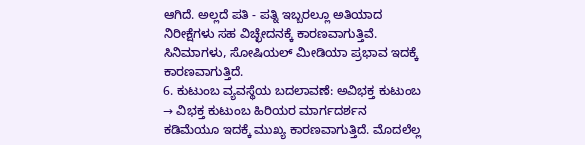ಆಗಿದೆ. ಅಲ್ಲದೆ ಪತಿ - ಪತ್ನಿ ಇಬ್ಬರಲ್ಲೂ ಅತಿಯಾದ ನಿರೀಕ್ಷೆಗಳು ಸಹ ವಿಚ್ಛೇದನಕ್ಕೆ ಕಾರಣವಾಗುತ್ತಿವೆ. ಸಿನಿಮಾಗಳು, ಸೋಷಿಯಲ್ ಮೀಡಿಯಾ ಪ್ರಭಾವ ಇದಕ್ಕೆ ಕಾರಣವಾಗುತ್ತಿದೆ.
6. ಕುಟುಂಬ ವ್ಯವಸ್ಥೆಯ ಬದಲಾವಣೆ: ಅವಿಭಕ್ತ ಕುಟುಂಬ → ವಿಭಕ್ತ ಕುಟುಂಬ ಹಿರಿಯರ ಮಾರ್ಗದರ್ಶನ ಕಡಿಮೆಯೂ ಇದಕ್ಕೆ ಮುಖ್ಯ ಕಾರಣವಾಗುತ್ತಿದೆ. ಮೊದಲೆಲ್ಲ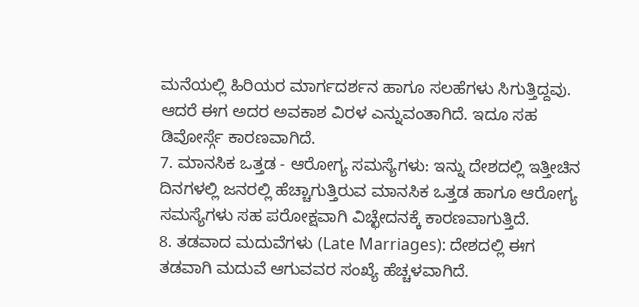ಮನೆಯಲ್ಲಿ ಹಿರಿಯರ ಮಾರ್ಗದರ್ಶನ ಹಾಗೂ ಸಲಹೆಗಳು ಸಿಗುತ್ತಿದ್ದವು. ಆದರೆ ಈಗ ಅದರ ಅವಕಾಶ ವಿರಳ ಎನ್ನುವಂತಾಗಿದೆ. ಇದೂ ಸಹ ಡಿವೋರ್ಸ್ಗೆ ಕಾರಣವಾಗಿದೆ.
7. ಮಾನಸಿಕ ಒತ್ತಡ - ಆರೋಗ್ಯ ಸಮಸ್ಯೆಗಳು: ಇನ್ನು ದೇಶದಲ್ಲಿ ಇತ್ತೀಚಿನ ದಿನಗಳಲ್ಲಿ ಜನರಲ್ಲಿ ಹೆಚ್ಚಾಗುತ್ತಿರುವ ಮಾನಸಿಕ ಒತ್ತಡ ಹಾಗೂ ಆರೋಗ್ಯ ಸಮಸ್ಯೆಗಳು ಸಹ ಪರೋಕ್ಷವಾಗಿ ವಿಚ್ಛೇದನಕ್ಕೆ ಕಾರಣವಾಗುತ್ತಿದೆ.
8. ತಡವಾದ ಮದುವೆಗಳು (Late Marriages): ದೇಶದಲ್ಲಿ ಈಗ ತಡವಾಗಿ ಮದುವೆ ಆಗುವವರ ಸಂಖ್ಯೆ ಹೆಚ್ಚಳವಾಗಿದೆ.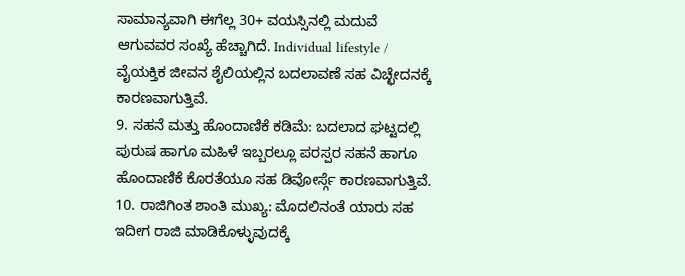ಸಾಮಾನ್ಯವಾಗಿ ಈಗೆಲ್ಲ 30+ ವಯಸ್ಸಿನಲ್ಲಿ ಮದುವೆ ಆಗುವವರ ಸಂಖ್ಯೆ ಹೆಚ್ಚಾಗಿದೆ. Individual lifestyle / ವೈಯಕ್ತಿಕ ಜೀವನ ಶೈಲಿಯಲ್ಲಿನ ಬದಲಾವಣೆ ಸಹ ವಿಚ್ಛೇದನಕ್ಕೆ ಕಾರಣವಾಗುತ್ತಿವೆ.
9. ಸಹನೆ ಮತ್ತು ಹೊಂದಾಣಿಕೆ ಕಡಿಮೆ: ಬದಲಾದ ಘಟ್ಟದಲ್ಲಿ ಪುರುಷ ಹಾಗೂ ಮಹಿಳೆ ಇಬ್ಬರಲ್ಲೂ ಪರಸ್ಪರ ಸಹನೆ ಹಾಗೂ ಹೊಂದಾಣಿಕೆ ಕೊರತೆಯೂ ಸಹ ಡಿವೋರ್ಸ್ಗೆ ಕಾರಣವಾಗುತ್ತಿವೆ.
10. ರಾಜಿಗಿಂತ ಶಾಂತಿ ಮುಖ್ಯ: ಮೊದಲಿನಂತೆ ಯಾರು ಸಹ ಇದೀಗ ರಾಜಿ ಮಾಡಿಕೊಳ್ಳುವುದಕ್ಕೆ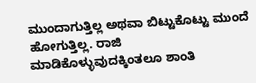ಮುಂದಾಗುತ್ತಿಲ್ಲ ಅಥವಾ ಬಿಟ್ಟುಕೊಟ್ಟು ಮುಂದೆ ಹೋಗುತ್ತಿಲ್ಲ. ರಾಜಿ ಮಾಡಿಕೊಳ್ಳುವುದಕ್ಕಿಂತಲೂ ಶಾಂತಿ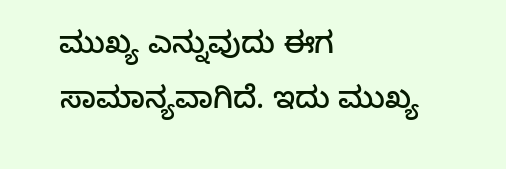ಮುಖ್ಯ ಎನ್ನುವುದು ಈಗ ಸಾಮಾನ್ಯವಾಗಿದೆ. ಇದು ಮುಖ್ಯ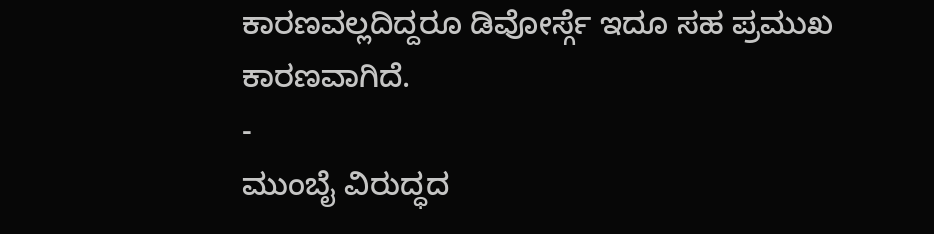ಕಾರಣವಲ್ಲದಿದ್ದರೂ ಡಿವೋರ್ಸ್ಗೆ ಇದೂ ಸಹ ಪ್ರಮುಖ ಕಾರಣವಾಗಿದೆ.
-
ಮುಂಬೈ ವಿರುದ್ಧದ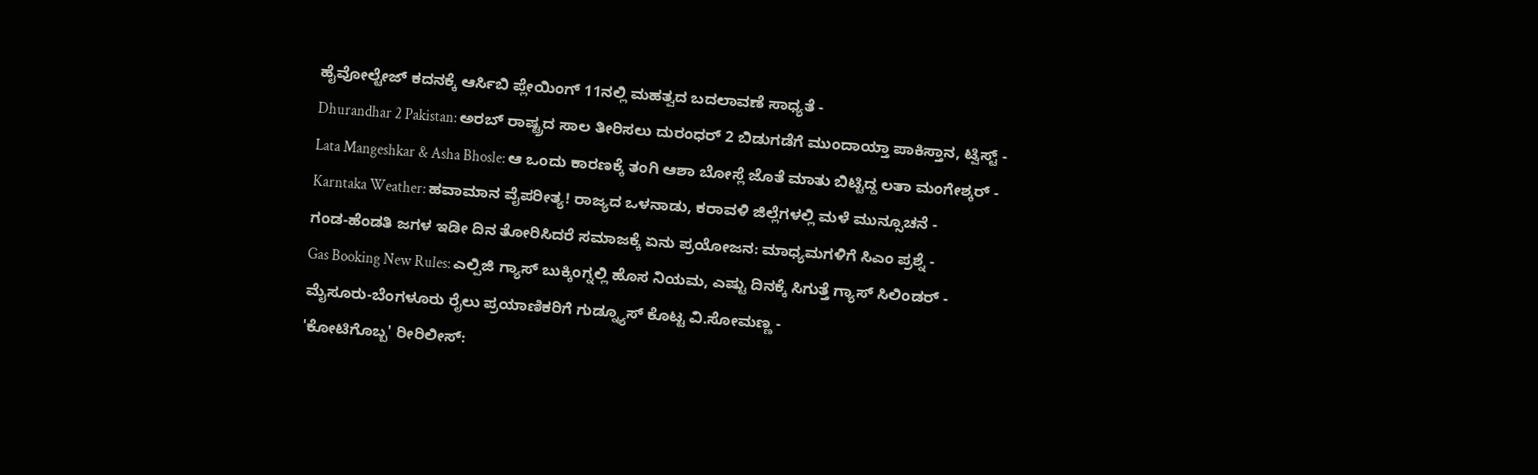ಹೈವೋಲ್ಟೇಜ್ ಕದನಕ್ಕೆ ಆರ್ಸಿಬಿ ಪ್ಲೇಯಿಂಗ್ 11ನಲ್ಲಿ ಮಹತ್ವದ ಬದಲಾವಣೆ ಸಾಧ್ಯತೆ -
Dhurandhar 2 Pakistan: ಅರಬ್ ರಾಷ್ಟ್ರದ ಸಾಲ ತೀರಿಸಲು ದುರಂಧರ್ 2 ಬಿಡುಗಡೆಗೆ ಮುಂದಾಯ್ತಾ ಪಾಕಿಸ್ತಾನ, ಟ್ವಿಸ್ಟ್ -
Lata Mangeshkar & Asha Bhosle: ಆ ಒಂದು ಕಾರಣಕ್ಕೆ ತಂಗಿ ಆಶಾ ಬೋಸ್ಲೆ ಜೊತೆ ಮಾತು ಬಿಟ್ಟಿದ್ದ ಲತಾ ಮಂಗೇಶ್ಕರ್ -
Karntaka Weather: ಹವಾಮಾನ ವೈಪರೀತ್ಯ! ರಾಜ್ಯದ ಒಳನಾಡು, ಕರಾವಳಿ ಜಿಲ್ಲೆಗಳಲ್ಲಿ ಮಳೆ ಮುನ್ಸೂಚನೆ -
ಗಂಡ-ಹೆಂಡತಿ ಜಗಳ ಇಡೀ ದಿನ ತೋರಿಸಿದರೆ ಸಮಾಜಕ್ಕೆ ಏನು ಪ್ರಯೋಜನ: ಮಾಧ್ಯಮಗಳಿಗೆ ಸಿಎಂ ಪ್ರಶ್ನೆ -
Gas Booking New Rules: ಎಲ್ಪಿಜಿ ಗ್ಯಾಸ್ ಬುಕ್ಕಿಂಗ್ನಲ್ಲಿ ಹೊಸ ನಿಯಮ, ಎಷ್ಟು ದಿನಕ್ಕೆ ಸಿಗುತ್ತೆ ಗ್ಯಾಸ್ ಸಿಲಿಂಡರ್ -
ಮೈಸೂರು-ಬೆಂಗಳೂರು ರೈಲು ಪ್ರಯಾಣಿಕರಿಗೆ ಗುಡ್ನ್ಯೂಸ್ ಕೊಟ್ಟ ವಿ.ಸೋಮಣ್ಣ -
'ಕೋಟಿಗೊಬ್ಬ' ರೀರಿಲೀಸ್: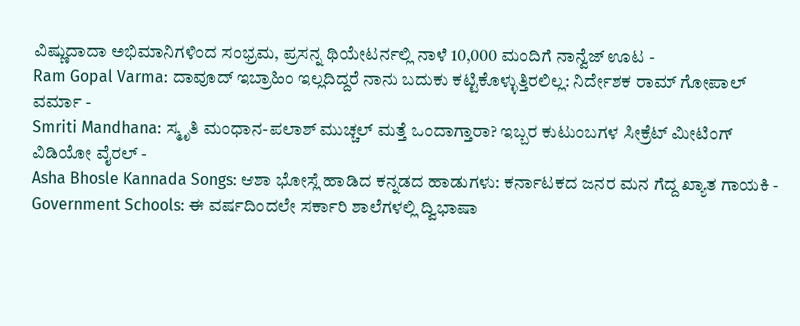ವಿಷ್ಣುದಾದಾ ಅಭಿಮಾನಿಗಳಿಂದ ಸಂಭ್ರಮ, ಪ್ರಸನ್ನ ಥಿಯೇಟರ್ನಲ್ಲಿ ನಾಳೆ 10,000 ಮಂದಿಗೆ ನಾನ್ವೆಜ್ ಊಟ -
Ram Gopal Varma: ದಾವೂದ್ ಇಬ್ರಾಹಿಂ ಇಲ್ಲದಿದ್ದರೆ ನಾನು ಬದುಕು ಕಟ್ಟಿಕೊಳ್ಳುತ್ತಿರಲಿಲ್ಲ: ನಿರ್ದೇಶಕ ರಾಮ್ ಗೋಪಾಲ್ ವರ್ಮಾ -
Smriti Mandhana: ಸ್ಮೃತಿ ಮಂಧಾನ-ಪಲಾಶ್ ಮುಚ್ಚಲ್ ಮತ್ತೆ ಒಂದಾಗ್ತಾರಾ? ಇಬ್ಬರ ಕುಟುಂಬಗಳ ಸೀಕ್ರೆಟ್ ಮೀಟಿಂಗ್ ವಿಡಿಯೋ ವೈರಲ್ -
Asha Bhosle Kannada Songs: ಆಶಾ ಭೋಸ್ಲೆ ಹಾಡಿದ ಕನ್ನಡದ ಹಾಡುಗಳು: ಕರ್ನಾಟಕದ ಜನರ ಮನ ಗೆದ್ದ ಖ್ಯಾತ ಗಾಯಕಿ -
Government Schools: ಈ ವರ್ಷದಿಂದಲೇ ಸರ್ಕಾರಿ ಶಾಲೆಗಳಲ್ಲಿ ದ್ವಿಭಾಷಾ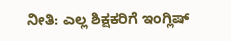ನೀತಿ: ಎಲ್ಲ ಶಿಕ್ಷಕರಿಗೆ ಇಂಗ್ಲಿಷ್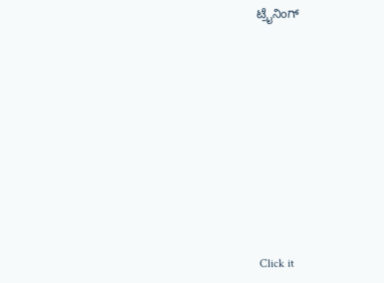ಟ್ರೈನಿಂಗ್












Click it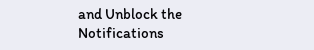and Unblock the Notifications